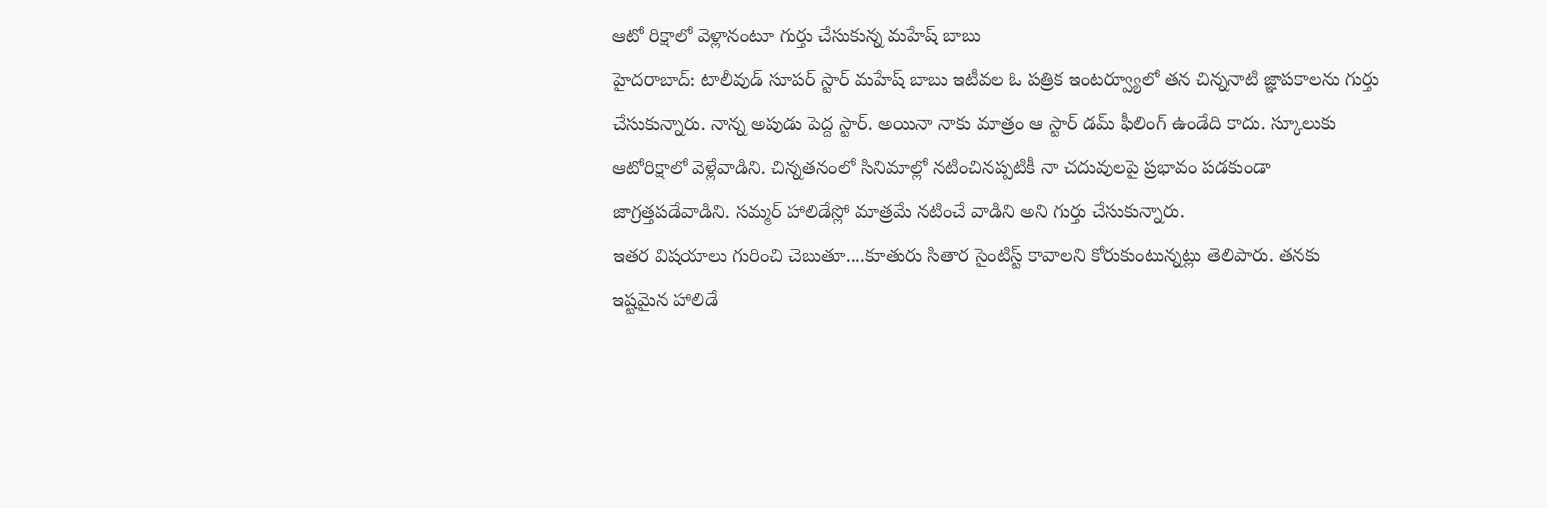ఆటో రిక్షాలో వెళ్లానంటూ గుర్తు చేసుకున్న మహేష్ బాబు
హైదరాబాద్: టాలీవుడ్ సూపర్ స్టార్ మహేష్ బాబు ఇటీవల ఓ పత్రిక ఇంటర్వ్యూలో తన చిన్ననాటి జ్ఞాపకాలను గుర్తు చేసుకున్నారు. నాన్న అపుడు పెద్ద స్టార్. అయినా నాకు మాత్రం ఆ స్టార్ డమ్ ఫీలింగ్ ఉండేది కాదు. స్కూలుకు ఆటోరిక్షాలో వెళ్లేవాడిని. చిన్నతనంలో సినిమాల్లో నటించినప్పటికీ నా చదువులపై ప్రభావం పడకుండా జాగ్రత్తపడేవాడిని. సమ్మర్ హాలిడేస్లో మాత్రమే నటించే వాడిని అని గుర్తు చేసుకున్నారు.
ఇతర విషయాలు గురించి చెబుతూ....కూతురు సితార సైంటిస్ట్ కావాలని కోరుకుంటున్నట్లు తెలిపారు. తనకు ఇష్టమైన హాలిడే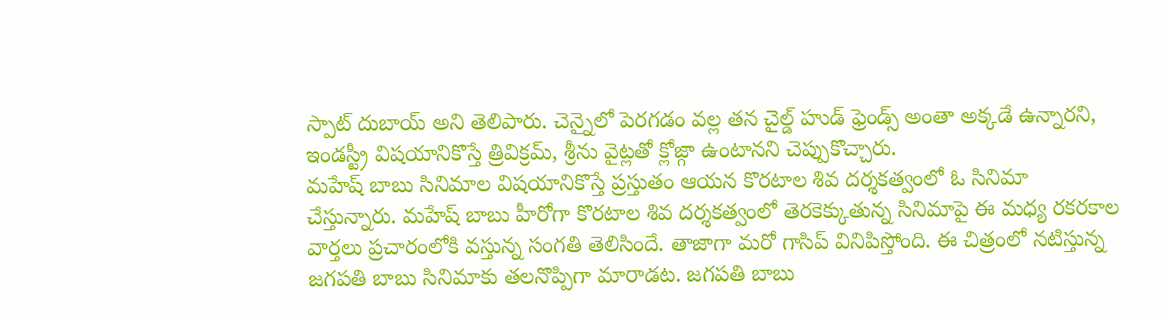స్పాట్ దుబాయ్ అని తెలిపారు. చెన్నైలో పెరగడం వల్ల తన చైల్డ్ హుడ్ ఫ్రెండ్స్ అంతా అక్కడే ఉన్నారని, ఇండస్ట్రీ విషయానికొస్తే త్రివిక్రమ్, శ్రీను వైట్లతో క్లోజ్గా ఉంటానని చెప్పుకొచ్చారు.
మహేష్ బాబు సినిమాల విషయానికొస్తే ప్రస్తుతం ఆయన కొరటాల శివ దర్శకత్వంలో ఓ సినిమా చేస్తున్నారు. మహేష్ బాబు హీరోగా కొరటాల శివ దర్శకత్వంలో తెరకెక్కుతున్న సినిమాపై ఈ మధ్య రకరకాల వార్తలు ప్రచారంలోకి వస్తున్న సంగతి తెలిసిందే. తాజాగా మరో గాసిప్ వినిపిస్తోంది. ఈ చిత్రంలో నటిస్తున్న జగపతి బాబు సినిమాకు తలనొప్పిగా మారాడట. జగపతి బాబు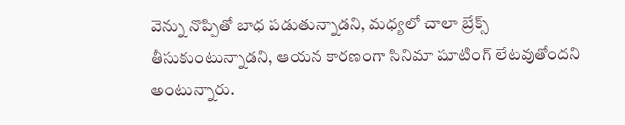వెన్ను నొప్పితో బాధ పడుతున్నాడని, మధ్యలో చాలా బ్రేక్స్ తీసుకుంటున్నాడని, ఆయన కారణంగా సినిమా షూటింగ్ లేటవుతోందని అంటున్నారు.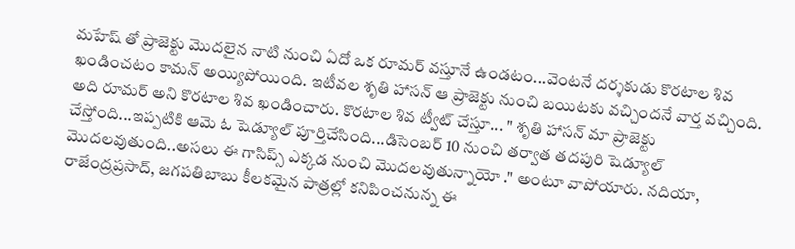మహేష్ తో ప్రాజెక్టు మొదలైన నాటి నుంచి ఏదో ఒక రూమర్ వస్తూనే ఉండటం...వెంటనే దర్శకుడు కొరటాల శివ ఖండించటం కామన్ అయ్యిపోయింది. ఇటీవల శృతి హాసన్ ఆ ప్రాజెక్టు నుంచి బయిటకు వచ్చిందనే వార్త వచ్చింది. అది రూమర్ అని కొరటాల శివ ఖండించారు. కొరటాల శివ ట్వీట్ చేస్తూ... " శృతి హాసన్ మా ప్రాజెక్టు చేస్తోంది...ఇప్పటికి ఆమె ఓ షెడ్యూల్ పూర్తిచేసింది...డిసెంబర్ 10 నుంచి తర్వాత తదపురి షెడ్యూల్ మొదలవుతుంది..అసలు ఈ గాసిప్స్ ఎక్కడ నుంచి మొదలవుతున్నాయో ." అంటూ వాపోయారు. నదియా, రాజేంద్రప్రసాద్, జగపతిబాబు కీలకమైన పాత్రల్లో కనిపించనున్న ఈ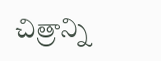చిత్రాన్ని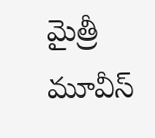మైత్రీ మూవీస్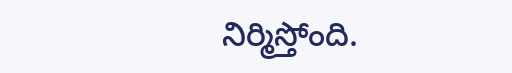నిర్మిస్తోంది.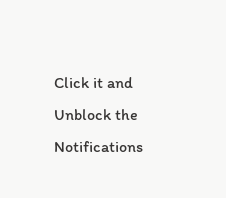Click it and Unblock the Notifications